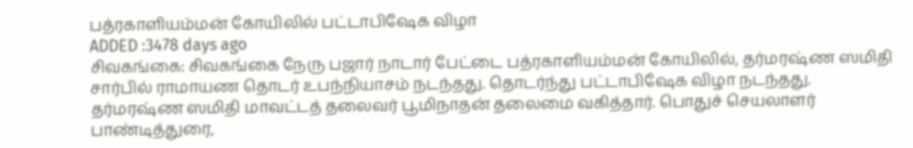பத்ரகாளியம்மன் கோயிலில் பட்டாபிஷேக விழா
ADDED :3478 days ago
சிவகங்கை: சிவகங்கை நேரு பஜார் நாடார் பேட்டை பத்ரகாளியம்மன் கோயிலில், தர்மரஷ்ண ஸமிதி சார்பில் ராமாயண தொடர் உபந்நியாசம் நடந்தது. தொடர்ந்து பட்டாபிஷேக விழா நடந்தது. தர்மரஷ்ண ஸமிதி மாவட்டத் தலைவர் பூமிநாதன் தலைமை வகித்தார். பொதுச் செயலாளர் பாண்டித்துரை,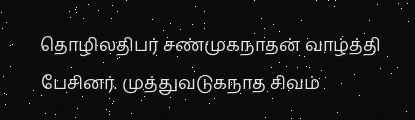தொழிலதிபர் சண்முகநாதன் வாழ்த்தி பேசினர். முத்துவடுகநாத சிவம்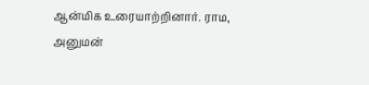ஆன்மிக உரையாற்றினார். ராம, அனுமன்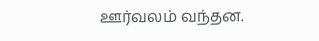ஊர்வலம் வந்தன.